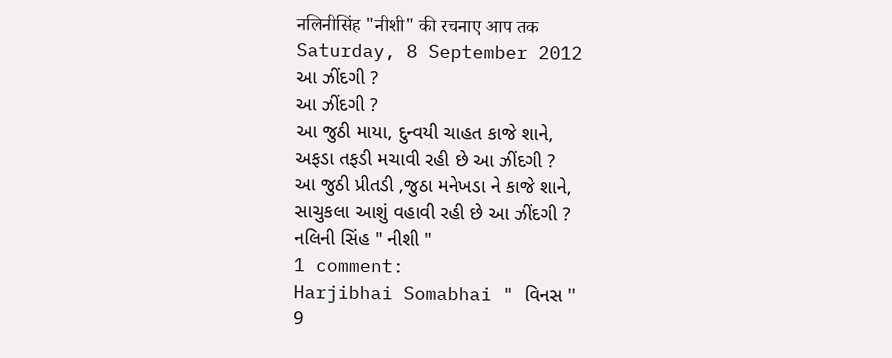नलिनीसिंह "नीशी" की रचनाए आप तक
Saturday, 8 September 2012
આ ઝીંદગી ?
આ ઝીંદગી ?
આ જુઠી માયા, દુન્વયી ચાહત કાજે શાને,
અફડા તફડી મચાવી રહી છે આ ઝીંદગી ?
આ જુઠી પ્રીતડી ,જુઠા મનેખડા ને કાજે શાને,
સાચુકલા આશું વહાવી રહી છે આ ઝીંદગી ?
નલિની સિંહ " નીશી "
1 comment:
Harjibhai Somabhai " વિનસ ''
9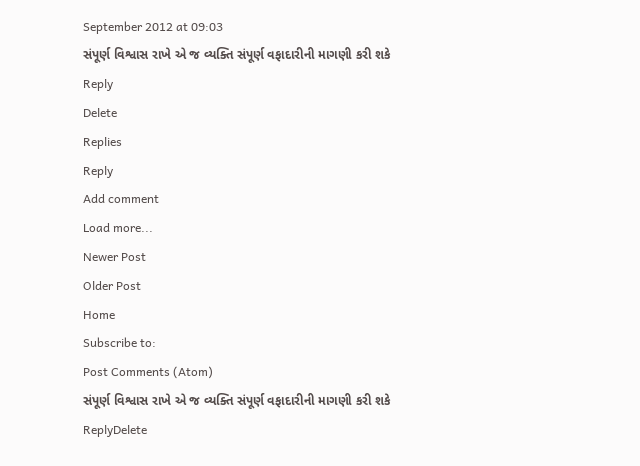September 2012 at 09:03
સંપૂર્ણ વિશ્વાસ રાખે એ જ વ્યક્તિ સંપૂર્ણ વફાદારીની માગણી કરી શકે
Reply
Delete
Replies
Reply
Add comment
Load more...
Newer Post
Older Post
Home
Subscribe to:
Post Comments (Atom)
સંપૂર્ણ વિશ્વાસ રાખે એ જ વ્યક્તિ સંપૂર્ણ વફાદારીની માગણી કરી શકે
ReplyDelete